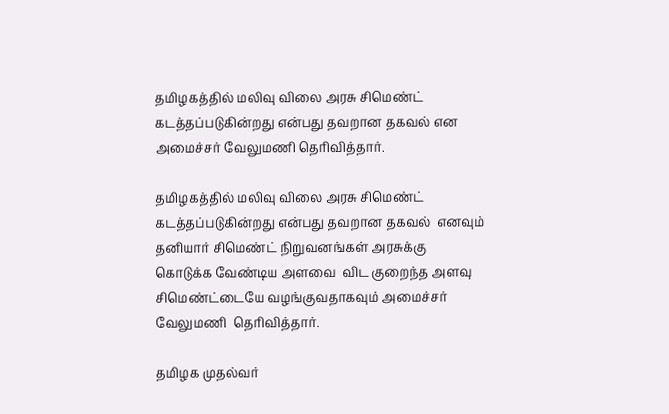தமிழகத்தில் மலிவு விலை அரசு சிமெண்ட் கடத்தப்படுகின்றது என்பது தவறான தகவல் என அமைச்சர் வேலுமணி தெரிவித்தார்.

தமிழகத்தில் மலிவு விலை அரசு சிமெண்ட் கடத்தப்படுகின்றது என்பது தவறான தகவல்  எனவும் தனியார் சிமெண்ட் நிறுவனங்கள் அரசுக்கு கொடுக்க வேண்டிய அளவை  விட குறைந்த அளவு சிமெண்ட்டையே வழங்குவதாகவும் அமைச்சர் வேலுமணி  தெரிவித்தார்.

தமிழக முதல்வர்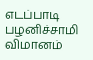எடப்பாடி பழனிச்சாமி விமானம்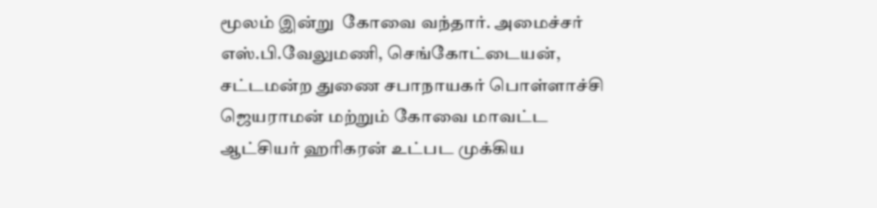மூலம் இன்று  கோவை வந்தார். அமைச்சர் எஸ்.பி.வேலுமணி, செங்கோட்டையன், சட்டமன்ற துணை சபாநாயகர் பொள்ளாச்சி ஜெயராமன் மற்றும் கோவை மாவட்ட ஆட்சியர் ஹரிகரன் உட்பட முக்கிய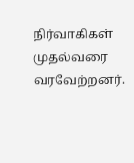நிர்வாகிகள் முதல்வரை வரவேற்றனர்.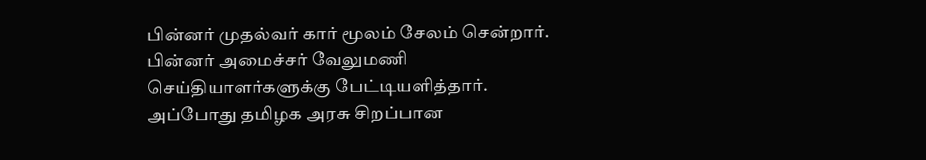பின்னர் முதல்வர் கார் மூலம் சேலம் சென்றார். பின்னர் அமைச்சர் வேலுமணி செய்தியாளர்களுக்கு பேட்டியளித்தார். அப்போது தமிழக அரசு சிறப்பான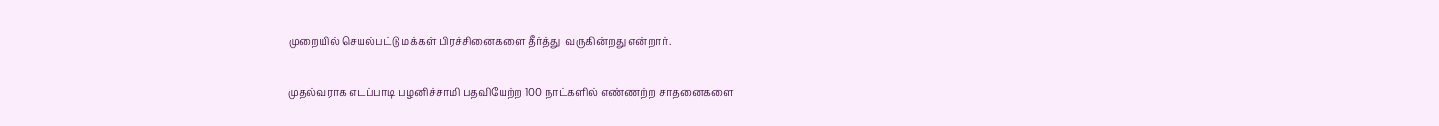முறையில் செயல்பட்டு மக்கள் பிரச்சினைகளை தீர்த்து  வருகின்றது என்றார்.

முதல்வராக எடப்பாடி பழனிச்சாமி பதவியேற்ற 100 நாட்களில் எண்ணற்ற சாதனைகளை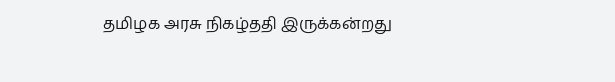தமிழக அரசு நிகழ்ததி இருக்கன்றது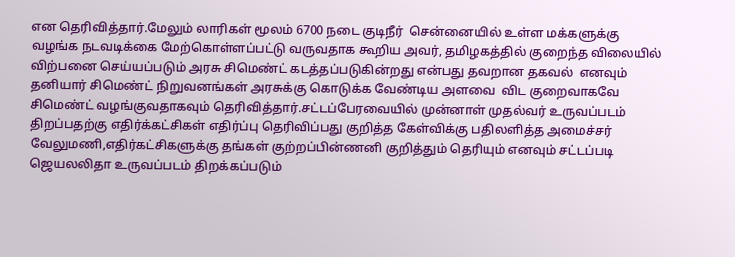என தெரிவித்தார்.மேலும் லாரிகள் மூலம் 6700 நடை குடிநீர்  சென்னையில் உள்ள மக்களுக்கு  வழங்க நடவடிக்கை மேற்கொள்ளப்பட்டு வருவதாக கூறிய அவர், தமிழகத்தில் குறைந்த விலையில் விற்பனை செய்யப்படும் அரசு சிமெண்ட் கடத்தப்படுகின்றது என்பது தவறான தகவல்  எனவும் தனியார் சிமெண்ட் நிறுவனங்கள் அரசுக்கு கொடுக்க வேண்டிய அளவை  விட குறைவாகவே சிமெண்ட் வழங்குவதாகவும் தெரிவித்தார்.சட்டப்பேரவையில் முன்னாள் முதல்வர் உருவப்படம் திறப்பதற்கு எதிர்க்கட்சிகள் எதிர்ப்பு தெரிவிப்பது குறித்த கேள்விக்கு பதிலளித்த அமைச்சர் வேலுமணி,எதிர்கட்சிகளுக்கு தங்கள் குற்றப்பின்ணனி குறித்தும் தெரியும் எனவும் சட்டப்படி ஜெயலலிதா உருவப்படம் திறக்கப்படும்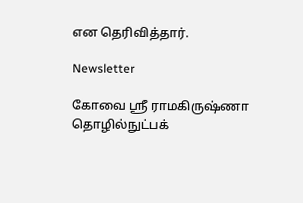என தெரிவித்தார்.

Newsletter

கோவை ஸ்ரீ ராமகிருஷ்ணா தொழில்நுட்பக்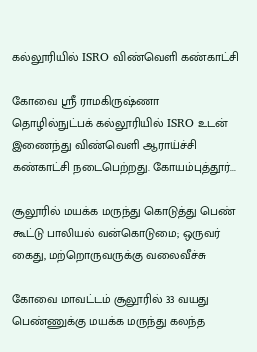கல்லூரியில் ISRO விண்வெளி கண்காட்சி

கோவை ஸ்ரீ ராமகிருஷ்ணா தொழில்நுட்பக் கல்லூரியில் ISRO உடன் இணைந்து விண்வெளி ஆராய்ச்சி கண்காட்சி நடைபெற்றது. கோயம்புத்தூர்...

சூலூரில் மயக்க மருந்து கொடுத்து பெண் கூட்டு பாலியல் வன்கொடுமை; ஒருவர் கைது, மற்றொருவருக்கு வலைவீச்சு

கோவை மாவட்டம் சூலூரில் 33 வயது பெண்ணுக்கு மயக்க மருந்து கலந்த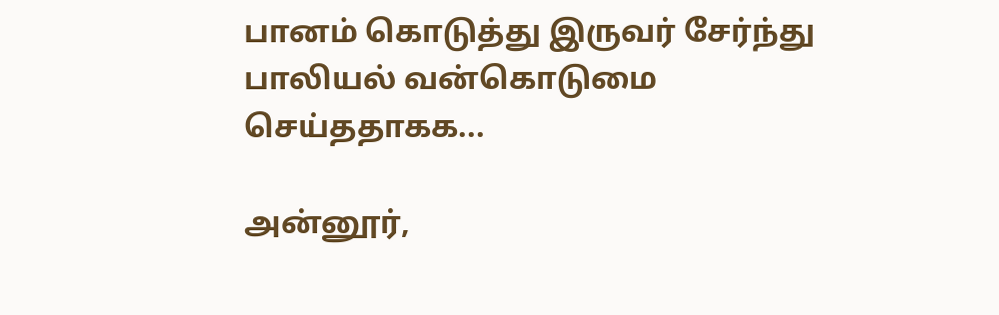பானம் கொடுத்து இருவர் சேர்ந்து பாலியல் வன்கொடுமை செய்ததாகக...

அன்னூர்,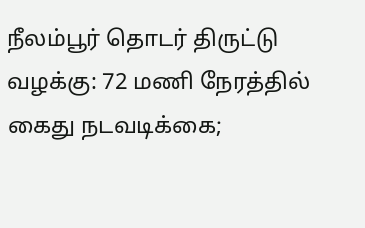நீலம்பூர் தொடர் திருட்டு வழக்கு: 72 மணி நேரத்தில் கைது நடவடிக்கை;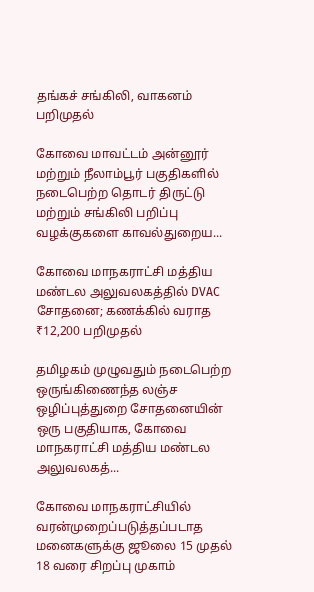தங்கச் சங்கிலி, வாகனம் பறிமுதல்

கோவை மாவட்டம் அன்னூர் மற்றும் நீலாம்பூர் பகுதிகளில் நடைபெற்ற தொடர் திருட்டு மற்றும் சங்கிலி பறிப்பு வழக்குகளை காவல்துறைய...

கோவை மாநகராட்சி மத்திய மண்டல அலுவலகத்தில் DVAC சோதனை; கணக்கில் வராத ₹12,200 பறிமுதல்

தமிழகம் முழுவதும் நடைபெற்ற ஒருங்கிணைந்த லஞ்ச ஒழிப்புத்துறை சோதனையின் ஒரு பகுதியாக, கோவை மாநகராட்சி மத்திய மண்டல அலுவலகத்...

கோவை மாநகராட்சியில் வரன்முறைப்படுத்தப்படாத மனைகளுக்கு ஜூலை 15 முதல் 18 வரை சிறப்பு முகாம்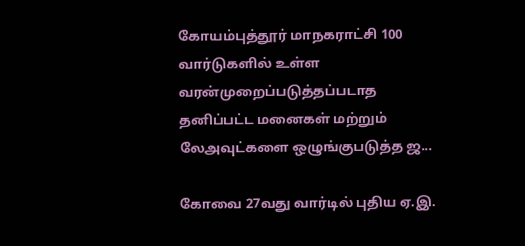கோயம்புத்தூர் மாநகராட்சி 100 வார்டுகளில் உள்ள வரன்முறைப்படுத்தப்படாத தனிப்பட்ட மனைகள் மற்றும் லேஅவுட்களை ஒழுங்குபடுத்த ஜ...

கோவை 27வது வார்டில் புதிய ஏ.இ.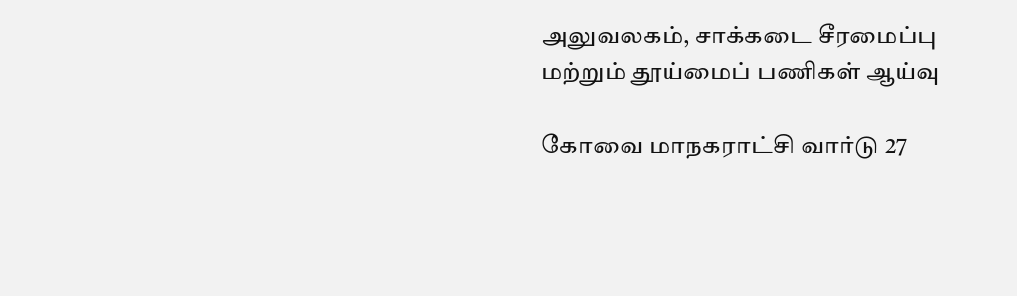அலுவலகம், சாக்கடை சீரமைப்பு மற்றும் தூய்மைப் பணிகள் ஆய்வு

கோவை மாநகராட்சி வார்டு 27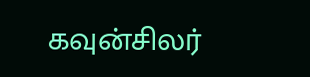கவுன்சிலர்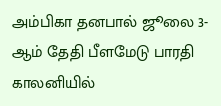அம்பிகா தனபால் ஜூலை 3-ஆம் தேதி பீளமேடு பாரதி காலனியில்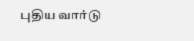புதிய வார்டு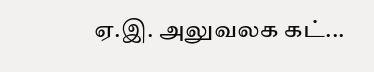ஏ.இ. அலுவலக கட்...